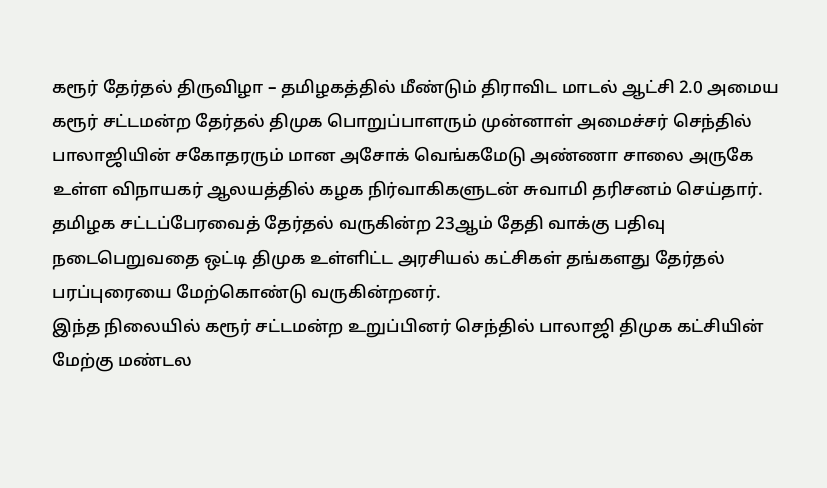கரூர் தேர்தல் திருவிழா – தமிழகத்தில் மீண்டும் திராவிட மாடல் ஆட்சி 2.0 அமைய கரூர் சட்டமன்ற தேர்தல் திமுக பொறுப்பாளரும் முன்னாள் அமைச்சர் செந்தில் பாலாஜியின் சகோதரரும் மான அசோக் வெங்கமேடு அண்ணா சாலை அருகே உள்ள விநாயகர் ஆலயத்தில் கழக நிர்வாகிகளுடன் சுவாமி தரிசனம் செய்தார்.
தமிழக சட்டப்பேரவைத் தேர்தல் வருகின்ற 23ஆம் தேதி வாக்கு பதிவு நடைபெறுவதை ஒட்டி திமுக உள்ளிட்ட அரசியல் கட்சிகள் தங்களது தேர்தல் பரப்புரையை மேற்கொண்டு வருகின்றனர்.
இந்த நிலையில் கரூர் சட்டமன்ற உறுப்பினர் செந்தில் பாலாஜி திமுக கட்சியின் மேற்கு மண்டல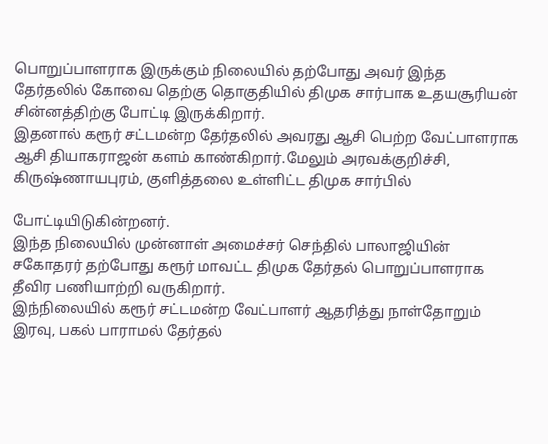பொறுப்பாளராக இருக்கும் நிலையில் தற்போது அவர் இந்த தேர்தலில் கோவை தெற்கு தொகுதியில் திமுக சார்பாக உதயசூரியன் சின்னத்திற்கு போட்டி இருக்கிறார்.
இதனால் கரூர் சட்டமன்ற தேர்தலில் அவரது ஆசி பெற்ற வேட்பாளராக ஆசி தியாகராஜன் களம் காண்கிறார்.மேலும் அரவக்குறிச்சி, கிருஷ்ணாயபுரம், குளித்தலை உள்ளிட்ட திமுக சார்பில்

போட்டியிடுகின்றனர்.
இந்த நிலையில் முன்னாள் அமைச்சர் செந்தில் பாலாஜியின் சகோதரர் தற்போது கரூர் மாவட்ட திமுக தேர்தல் பொறுப்பாளராக தீவிர பணியாற்றி வருகிறார்.
இந்நிலையில் கரூர் சட்டமன்ற வேட்பாளர் ஆதரித்து நாள்தோறும் இரவு, பகல் பாராமல் தேர்தல்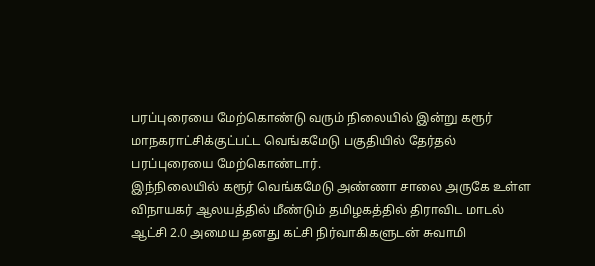பரப்புரையை மேற்கொண்டு வரும் நிலையில் இன்று கரூர் மாநகராட்சிக்குட்பட்ட வெங்கமேடு பகுதியில் தேர்தல் பரப்புரையை மேற்கொண்டார்.
இந்நிலையில் கரூர் வெங்கமேடு அண்ணா சாலை அருகே உள்ள விநாயகர் ஆலயத்தில் மீண்டும் தமிழகத்தில் திராவிட மாடல் ஆட்சி 2.0 அமைய தனது கட்சி நிர்வாகிகளுடன் சுவாமி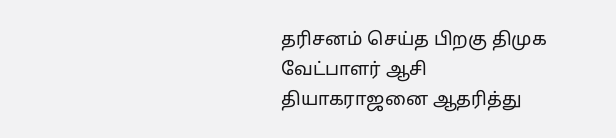தரிசனம் செய்த பிறகு திமுக வேட்பாளர் ஆசி தியாகராஜனை ஆதரித்து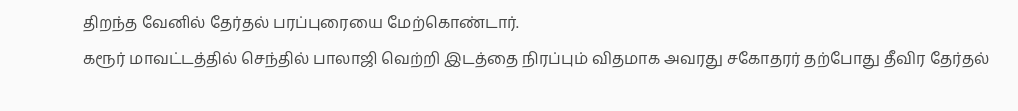திறந்த வேனில் தேர்தல் பரப்புரையை மேற்கொண்டார்.
கரூர் மாவட்டத்தில் செந்தில் பாலாஜி வெற்றி இடத்தை நிரப்பும் விதமாக அவரது சகோதரர் தற்போது தீவிர தேர்தல்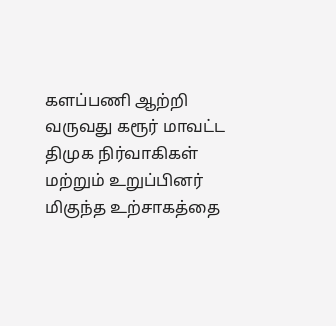களப்பணி ஆற்றி வருவது கரூர் மாவட்ட திமுக நிர்வாகிகள் மற்றும் உறுப்பினர் மிகுந்த உற்சாகத்தை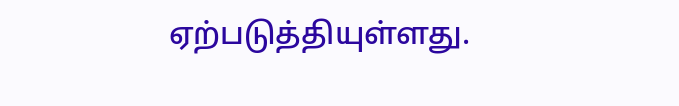ஏற்படுத்தியுள்ளது.